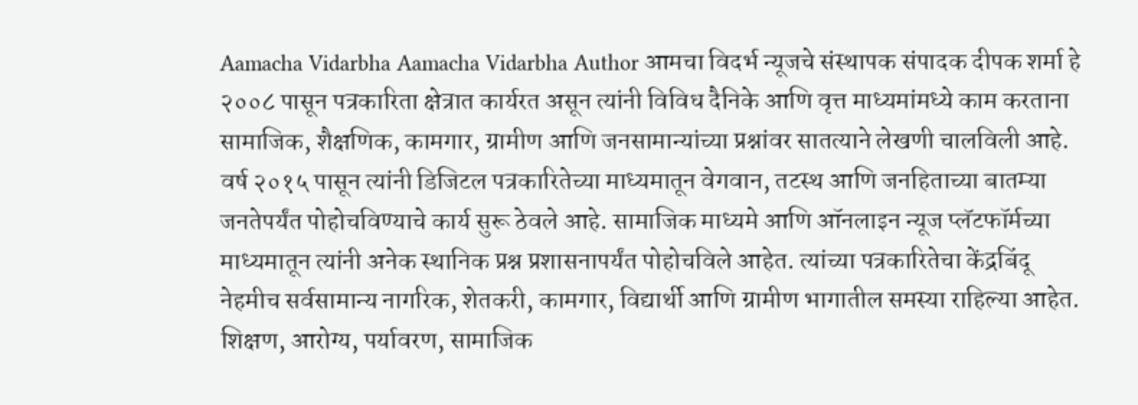Aamacha Vidarbha Aamacha Vidarbha Author आमचा विदर्भ न्यूजचे संस्थापक संपादक दीपक शर्मा हे २००८ पासून पत्रकारिता क्षेत्रात कार्यरत असून त्यांनी विविध दैनिके आणि वृत्त माध्यमांमध्ये काम करताना सामाजिक, शैक्षणिक, कामगार, ग्रामीण आणि जनसामान्यांच्या प्रश्नांवर सातत्याने लेखणी चालविली आहे. वर्ष २०१५ पासून त्यांनी डिजिटल पत्रकारितेच्या माध्यमातून वेगवान, तटस्थ आणि जनहिताच्या बातम्या जनतेपर्यंत पोहोचविण्याचे कार्य सुरू ठेवले आहे. सामाजिक माध्यमे आणि ऑनलाइन न्यूज प्लॅटफॉर्मच्या माध्यमातून त्यांनी अनेक स्थानिक प्रश्न प्रशासनापर्यंत पोहोचविले आहेत. त्यांच्या पत्रकारितेचा केंद्रबिंदू नेहमीच सर्वसामान्य नागरिक, शेतकरी, कामगार, विद्यार्थी आणि ग्रामीण भागातील समस्या राहिल्या आहेत. शिक्षण, आरोग्य, पर्यावरण, सामाजिक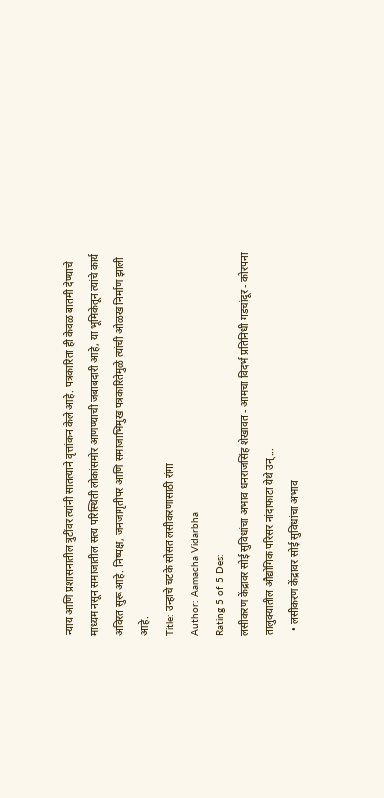न्याय आणि प्रशासनातील त्रुटींवर त्यांनी सातत्याने वृत्तांकन केले आहे. पत्रकारिता ही केवळ बातमी देण्याचे माध्यम नसून समाजातील सत्य परिस्थिती लोकांसमोर आणण्याची जबाबदारी आहे, या भूमिकेतून त्यांचे कार्य अविरत सुरू आहे. निष्पक्ष, जनजागृतीपर आणि समाजाभिमुख पत्रकारितेमुळे त्यांची ओळख निर्माण झाली आहे.
Title: उन्हाचे चटके सोसत लसीकरणासाठी रांगा
Author: Aamacha Vidarbha
Rating 5 of 5 Des:
लसीकरण केंद्रावर सोई सुविधांचा अभाव धनराजसिंह शेखावत - आमचा विदर्भ प्रतिनिधी गडचांदूर - कोरपना तालुक्यातील औद्योगिक परिसर नांदाफाटा येथे उन्...
  • लसीकरण केंद्रावर सोई सुविधांचा अभाव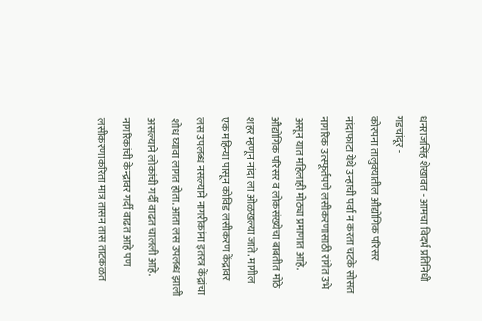धनराजसिंह शेखावत - आमचा विदर्भ प्रतिनिधी
गडचांदूर -
कोरपना तालुक्यातील औद्योगिक परिसर नांदाफाटा येथे उन्हाची पर्वा न करता चटके सोसत नागरिक उत्स्फूर्तपणे लसीकरणासाठी रांगेत उभे असून यात महिलाही मोठ्या प्रमाणात आहे.
औद्योगिक परिसर व लोकसंख्येचा बाबतीत मोठे शहर म्हणून नांदा ला ओळखल्या जाते. मागील एक महिन्या पासून कोविड लसीकरण केंद्रावर लस उपलब्ध नसल्याने नागरीकांना इतरत्र केंद्रांचा शोध घ्यावा लागत होता. आता लस उपलब्ध झाली असल्याने लोकांची गर्दी वाढत चालली आहे. नागरिकांची केन्द्रावर गर्दी वाढत आहे पण लसीकरणाकरिता मात्र तासन तास ताटकळत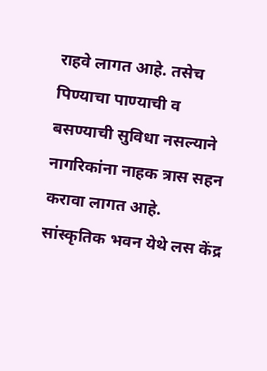राहवे लागत आहे. तसेच पिण्याचा पाण्याची व बसण्याची सुविधा नसल्याने नागरिकांना नाहक त्रास सहन करावा लागत आहे.
सांस्कृतिक भवन येथे लस केंद्र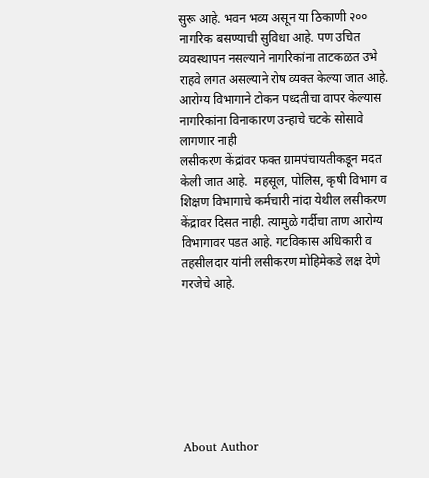सुरू आहे. भवन भव्य असून या ठिकाणी २०० नागरिक बसण्याची सुविधा आहे. पण उचित व्यवस्थापन नसल्याने नागरिकांना ताटकळत उभे राहवे लगत असल्याने रोष व्यक्त केल्या जात आहे. आरोग्य विभागाने टोकन पध्दतीचा वापर केल्यास नागरिकांना विनाकारण उन्हाचे चटके सोसावे लागणार नाही
लसीकरण केंद्रांवर फक्त ग्रामपंचायतीकडून मदत केली जात आहे.  महसूल, पोलिस, कृषी विभाग व शिक्षण विभागाचे कर्मचारी नांदा येथील लसीकरण केंद्रावर दिसत नाही. त्यामुळे गर्दीचा ताण आरोग्य विभागावर पडत आहे. गटविकास अधिकारी व तहसीलदार यांनी लसीकरण मोहिमेकडे लक्ष देणे गरजेचे आहे.







About Author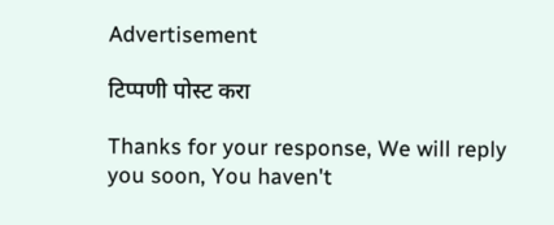Advertisement

टिप्पणी पोस्ट करा

Thanks for your response, We will reply you soon, You haven't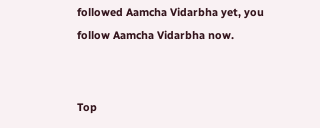followed Aamcha Vidarbha yet, you follow Aamcha Vidarbha now.


Top